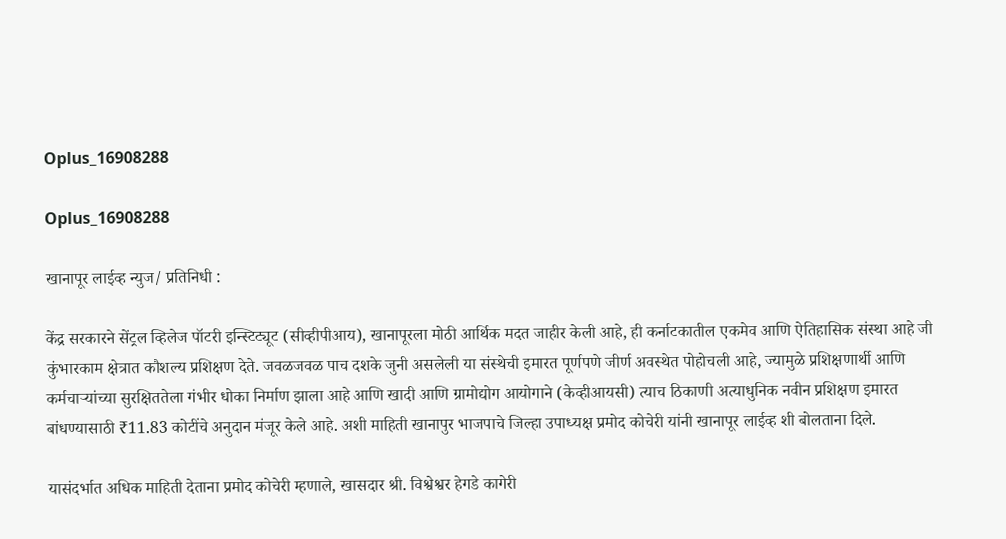Oplus_16908288

Oplus_16908288

खानापूर लाईव्ह न्युज/ प्रतिनिधी :

केंद्र सरकारने सेंट्रल व्हिलेज पॉटरी इन्स्टिट्यूट (सीव्हीपीआय), खानापूरला मोठी आर्थिक मदत जाहीर केली आहे, ही कर्नाटकातील एकमेव आणि ऐतिहासिक संस्था आहे जी कुंभारकाम क्षेत्रात कौशल्य प्रशिक्षण देते. जवळजवळ पाच दशके जुनी असलेली या संस्थेची इमारत पूर्णपणे जीर्ण अवस्थेत पोहोचली आहे, ज्यामुळे प्रशिक्षणार्थी आणि कर्मचाऱ्यांच्या सुरक्षिततेला गंभीर धोका निर्माण झाला आहे आणि खादी आणि ग्रामोद्योग आयोगाने (केव्हीआयसी) त्याच ठिकाणी अत्याधुनिक नवीन प्रशिक्षण इमारत बांधण्यासाठी ₹11.83 कोटींचे अनुदान मंजूर केले आहे. अशी माहिती खानापुर भाजपाचे जिल्हा उपाध्यक्ष प्रमोद कोचेरी यांनी खानापूर लाईव्ह शी बोलताना दिले.

यासंदर्भात अधिक माहिती देताना प्रमोद कोचेरी म्हणाले, खासदार श्री. विश्वेश्वर हेगडे कागेरी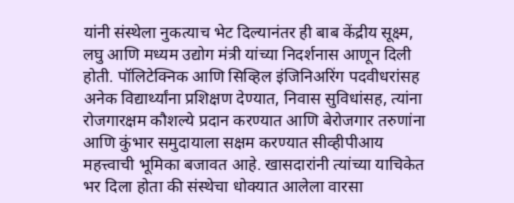यांनी संस्थेला नुकत्याच भेट दिल्यानंतर ही बाब केंद्रीय सूक्ष्म, लघु आणि मध्यम उद्योग मंत्री यांच्या निदर्शनास आणून दिली होती. पॉलिटेक्निक आणि सिव्हिल इंजिनिअरिंग पदवीधरांसह अनेक विद्यार्थ्यांना प्रशिक्षण देण्यात, निवास सुविधांसह, त्यांना रोजगारक्षम कौशल्ये प्रदान करण्यात आणि बेरोजगार तरुणांना आणि कुंभार समुदायाला सक्षम करण्यात सीव्हीपीआय महत्त्वाची भूमिका बजावत आहे. खासदारांनी त्यांच्या याचिकेत भर दिला होता की संस्थेचा धोक्यात आलेला वारसा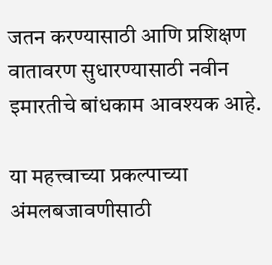जतन करण्यासाठी आणि प्रशिक्षण वातावरण सुधारण्यासाठी नवीन इमारतीचे बांधकाम आवश्यक आहे.

या महत्त्वाच्या प्रकल्पाच्या अंमलबजावणीसाठी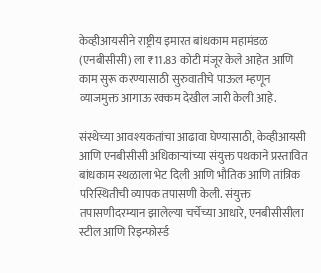केव्हीआयसीने राष्ट्रीय इमारत बांधकाम महामंडळ (एनबीसीसी) ला ₹11.83 कोटी मंजूर केले आहेत आणि काम सुरू करण्यासाठी सुरुवातीचे पाऊल म्हणून व्याजमुक्त आगाऊ रक्कम देखील जारी केली आहे.

संस्थेच्या आवश्यकतांचा आढावा घेण्यासाठी, केव्हीआयसी आणि एनबीसीसी अधिकाऱ्यांच्या संयुक्त पथकाने प्रस्तावित बांधकाम स्थळाला भेट दिली आणि भौतिक आणि तांत्रिक परिस्थितीची व्यापक तपासणी केली. संयुक्त तपासणीदरम्यान झालेल्या चर्चेच्या आधारे, एनबीसीसीला स्टील आणि रिइन्फोर्स्ड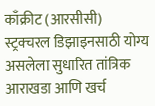काँक्रीट (आरसीसी) स्ट्रक्चरल डिझाइनसाठी योग्य असलेला सुधारित तांत्रिक आराखडा आणि खर्च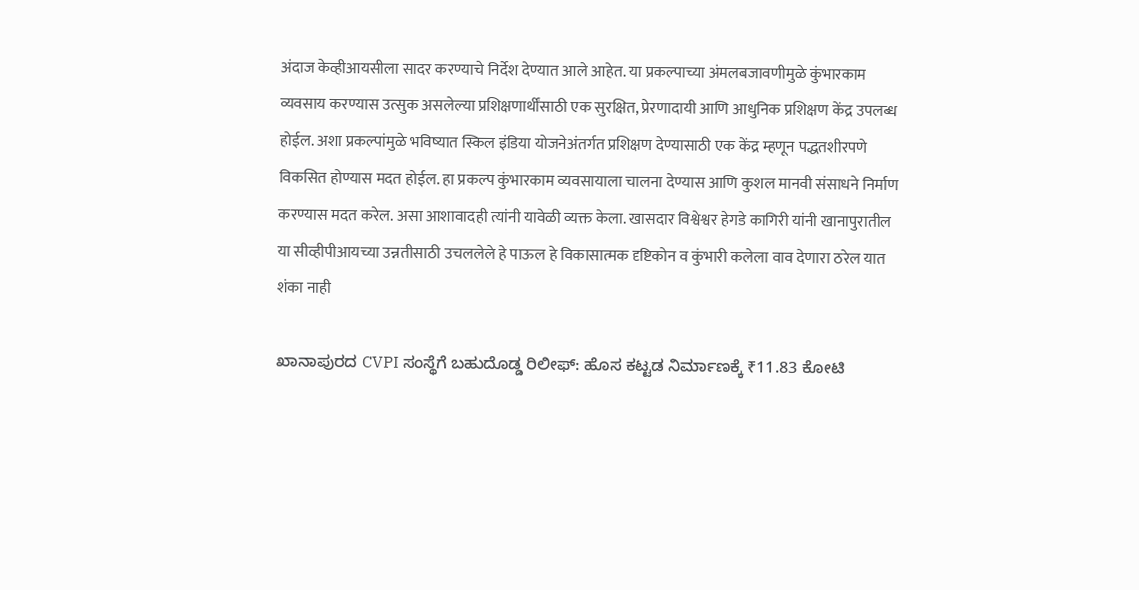अंदाज केव्हीआयसीला सादर करण्याचे निर्देश देण्यात आले आहेत. या प्रकल्पाच्या अंमलबजावणीमुळे कुंभारकाम व्यवसाय करण्यास उत्सुक असलेल्या प्रशिक्षणार्थींसाठी एक सुरक्षित, प्रेरणादायी आणि आधुनिक प्रशिक्षण केंद्र उपलब्ध होईल. अशा प्रकल्पांमुळे भविष्यात स्किल इंडिया योजनेअंतर्गत प्रशिक्षण देण्यासाठी एक केंद्र म्हणून पद्धतशीरपणे विकसित होण्यास मदत होईल. हा प्रकल्प कुंभारकाम व्यवसायाला चालना देण्यास आणि कुशल मानवी संसाधने निर्माण करण्यास मदत करेल. असा आशावादही त्यांनी यावेळी व्यक्त केला. खासदार विश्वेश्वर हेगडे कागिरी यांनी खानापुरातील या सीव्हीपीआयच्या उन्नतीसाठी उचललेले हे पाऊल हे विकासात्मक दृष्टिकोन व कुंभारी कलेला वाव देणारा ठरेल यात शंका नाही

ಖಾನಾಪುರದ CVPI ಸಂಸ್ಥೆಗೆ ಬಹುದೊಡ್ಡ ರಿಲೀಫ್: ಹೊಸ ಕಟ್ಟಡ ನಿರ್ಮಾಣಕ್ಕೆ ₹11.83 ಕೋಟಿ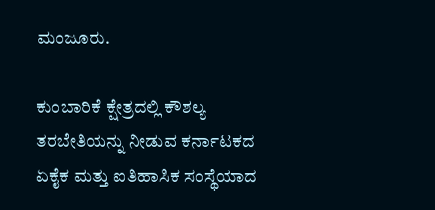ಮಂಜೂರು.

ಕುಂಬಾರಿಕೆ ಕ್ಷೇತ್ರದಲ್ಲಿ ಕೌಶಲ್ಯ ತರಬೇತಿಯನ್ನು ನೀಡುವ ಕರ್ನಾಟಕದ ಏಕೈಕ ಮತ್ತು ಐತಿಹಾಸಿಕ ಸಂಸ್ಥೆಯಾದ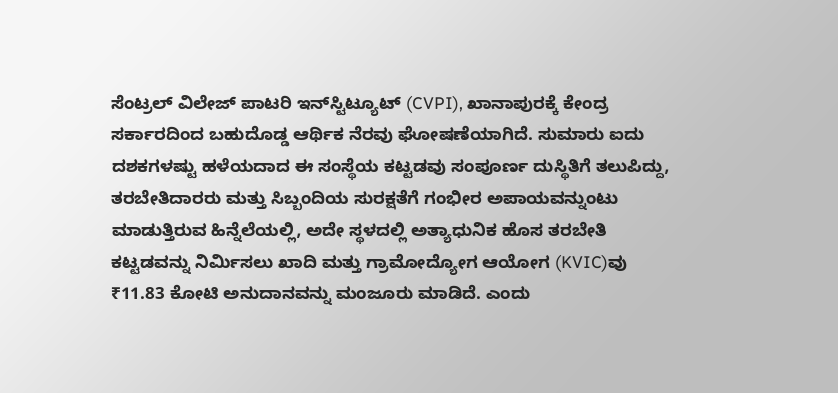ಸೆಂಟ್ರಲ್ ವಿಲೇಜ್ ಪಾಟರಿ ಇನ್‌ಸ್ಟಿಟ್ಯೂಟ್ (CVPI), ಖಾನಾಪುರಕ್ಕೆ ಕೇಂದ್ರ ಸರ್ಕಾರದಿಂದ ಬಹುದೊಡ್ಡ ಆರ್ಥಿಕ ನೆರವು ಘೋಷಣೆಯಾಗಿದೆ. ಸುಮಾರು ಐದು ದಶಕಗಳಷ್ಟು ಹಳೆಯದಾದ ಈ ಸಂಸ್ಥೆಯ ಕಟ್ಟಡವು ಸಂಪೂರ್ಣ ದುಸ್ಥಿತಿಗೆ ತಲುಪಿದ್ದು, ತರಬೇತಿದಾರರು ಮತ್ತು ಸಿಬ್ಬಂದಿಯ ಸುರಕ್ಷತೆಗೆ ಗಂಭೀರ ಅಪಾಯವನ್ನುಂಟು ಮಾಡುತ್ತಿರುವ ಹಿನ್ನೆಲೆಯಲ್ಲಿ, ಅದೇ ಸ್ಥಳದಲ್ಲಿ ಅತ್ಯಾಧುನಿಕ ಹೊಸ ತರಬೇತಿ ಕಟ್ಟಡವನ್ನು ನಿರ್ಮಿಸಲು ಖಾದಿ ಮತ್ತು ಗ್ರಾಮೋದ್ಯೋಗ ಆಯೋಗ (KVIC)ವು ₹11.83 ಕೋಟಿ ಅನುದಾನವನ್ನು ಮಂಜೂರು ಮಾಡಿದೆ. ಎಂದು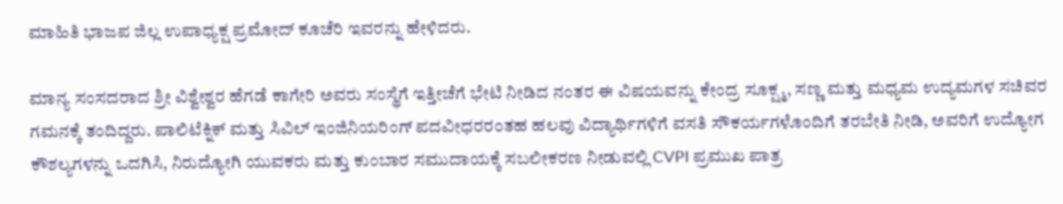ಮಾಹಿತಿ ಭಾಜಪ ಜಿಲ್ಲ ಉಪಾಧ್ಯಕ್ಷ ಪ್ರಮೋದ್ ಕೂಚೆರಿ ಇವರನ್ನು ಹೇಳಿದರು.

ಮಾನ್ಯ ಸಂಸದರಾದ ಶ್ರೀ ವಿಶ್ವೇಶ್ವರ ಹೆಗಡೆ ಕಾಗೇರಿ ಅವರು ಸಂಸ್ಥೆಗೆ ಇತ್ತೀಚೆಗೆ ಭೇಟಿ ನೀಡಿದ ನಂತರ ಈ ವಿಷಯವನ್ನು ಕೇಂದ್ರ ಸೂಕ್ಷ್ಮ, ಸಣ್ಣ ಮತ್ತು ಮಧ್ಯಮ ಉದ್ಯಮಗಳ ಸಚಿವರ ಗಮನಕ್ಕೆ ತಂದಿದ್ದರು. ಪಾಲಿಟೆಕ್ನಿಕ್ ಮತ್ತು ಸಿವಿಲ್ ಇಂಜಿನಿಯರಿಂಗ್ ಪದವೀಧರರಂತಹ ಹಲವು ವಿದ್ಯಾರ್ಥಿಗಳಿಗೆ ವಸತಿ ಸೌಕರ್ಯಗಳೊಂದಿಗೆ ತರಬೇತಿ ನೀಡಿ, ಅವರಿಗೆ ಉದ್ಯೋಗ ಕೌಶಲ್ಯಗಳನ್ನು ಒದಗಿಸಿ, ನಿರುದ್ಯೋಗಿ ಯುವಕರು ಮತ್ತು ಕುಂಬಾರ ಸಮುದಾಯಕ್ಕೆ ಸಬಲೀಕರಣ ನೀಡುವಲ್ಲಿ CVPI ಪ್ರಮುಖ ಪಾತ್ರ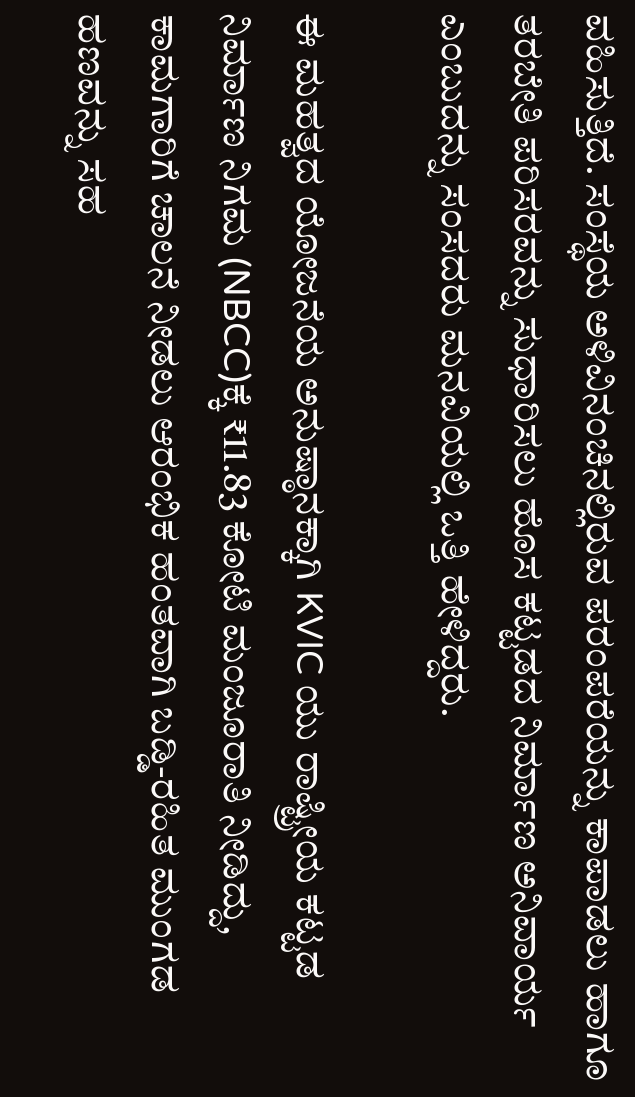ವಹಿಸುತ್ತಿದೆ. ಸಂಸ್ಥೆಯ ಅಳಿವಿನಂಚಿನಲ್ಲಿರುವ ಪರಂಪರೆಯನ್ನು ಕಾಪಾಡಲು ಹಾಗೂ ತರಬೇತಿ ಪರಿಸರವನ್ನು ಸುಧಾರಿಸಲು ಹೊಸ ಕಟ್ಟಡದ ನಿರ್ಮಾಣ ಅನಿವಾರ್ಯ ಎಂಬುದನ್ನು ಸಂಸದರು ಮನವಿಯಲ್ಲಿ ಒತ್ತಿ ಹೇಳಿದ್ದರು.

ಈ ಮಹತ್ವದ ಯೋಜನೆಯ ಅನುಷ್ಠಾನಕ್ಕಾಗಿ KVIC ಯು ರಾಷ್ಟ್ರೀಯ ಕಟ್ಟಡ ನಿರ್ಮಾಣ ನಿಗಮ (NBCC)ಕ್ಕೆ ₹11.83 ಕೋಟಿ ಮಂಜೂರಾತಿ ನೀಡಿದ್ದು, ಕಾಮಗಾರಿಗೆ ಚಾಲನೆ ನೀಡಲು ಆರಂಭಿಕ ಹಂತವಾಗಿ ಬಡ್ಡಿ-ರಹಿತ ಮುಂಗಡ ಹಣವನ್ನು ಸಹ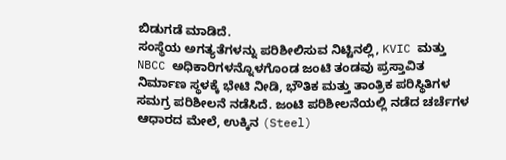ಬಿಡುಗಡೆ ಮಾಡಿದೆ.
ಸಂಸ್ಥೆಯ ಅಗತ್ಯತೆಗಳನ್ನು ಪರಿಶೀಲಿಸುವ ನಿಟ್ಟಿನಲ್ಲಿ, KVIC ಮತ್ತು NBCC ಅಧಿಕಾರಿಗಳನ್ನೊಳಗೊಂಡ ಜಂಟಿ ತಂಡವು ಪ್ರಸ್ತಾವಿತ ನಿರ್ಮಾಣ ಸ್ಥಳಕ್ಕೆ ಭೇಟಿ ನೀಡಿ, ಭೌತಿಕ ಮತ್ತು ತಾಂತ್ರಿಕ ಪರಿಸ್ಥಿತಿಗಳ ಸಮಗ್ರ ಪರಿಶೀಲನೆ ನಡೆಸಿದೆ. ಜಂಟಿ ಪರಿಶೀಲನೆಯಲ್ಲಿ ನಡೆದ ಚರ್ಚೆಗಳ ಆಧಾರದ ಮೇಲೆ, ಉಕ್ಕಿನ (Steel)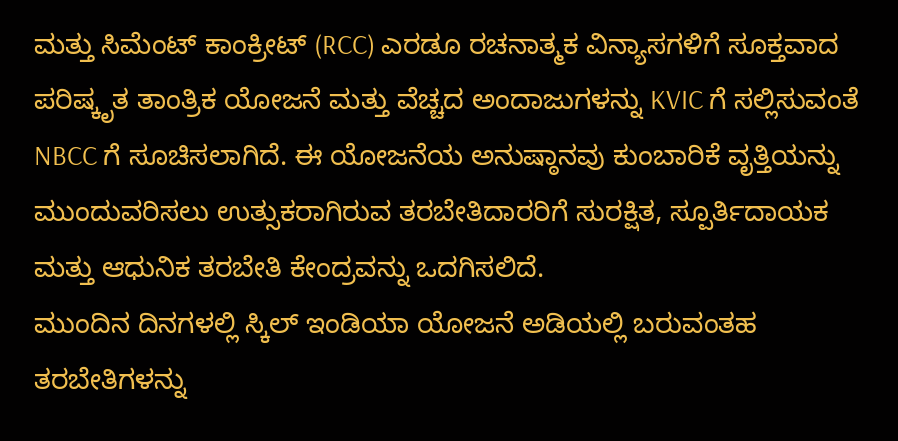ಮತ್ತು ಸಿಮೆಂಟ್ ಕಾಂಕ್ರೀಟ್ (RCC) ಎರಡೂ ರಚನಾತ್ಮಕ ವಿನ್ಯಾಸಗಳಿಗೆ ಸೂಕ್ತವಾದ ಪರಿಷ್ಕೃತ ತಾಂತ್ರಿಕ ಯೋಜನೆ ಮತ್ತು ವೆಚ್ಚದ ಅಂದಾಜುಗಳನ್ನು KVIC ಗೆ ಸಲ್ಲಿಸುವಂತೆ NBCC ಗೆ ಸೂಚಿಸಲಾಗಿದೆ. ಈ ಯೋಜನೆಯ ಅನುಷ್ಠಾನವು ಕುಂಬಾರಿಕೆ ವೃತ್ತಿಯನ್ನು ಮುಂದುವರಿಸಲು ಉತ್ಸುಕರಾಗಿರುವ ತರಬೇತಿದಾರರಿಗೆ ಸುರಕ್ಷಿತ, ಸ್ಪೂರ್ತಿದಾಯಕ ಮತ್ತು ಆಧುನಿಕ ತರಬೇತಿ ಕೇಂದ್ರವನ್ನು ಒದಗಿಸಲಿದೆ.
ಮುಂದಿನ ದಿನಗಳಲ್ಲಿ ಸ್ಕಿಲ್ ಇಂಡಿಯಾ ಯೋಜನೆ ಅಡಿಯಲ್ಲಿ ಬರುವಂತಹ ತರಬೇತಿಗಳನ್ನು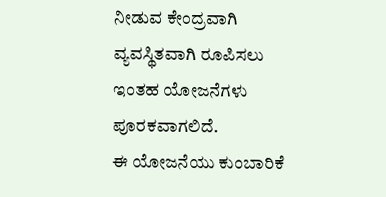ನೀಡುವ ಕೇಂದ್ರವಾಗಿ ವ್ಯವಸ್ಥಿತವಾಗಿ ರೂಪಿಸಲು ಇಂತಹ ಯೋಜನೆಗಳು ಪೂರಕವಾಗಲಿದೆ.
ಈ ಯೋಜನೆಯು ಕುಂಬಾರಿಕೆ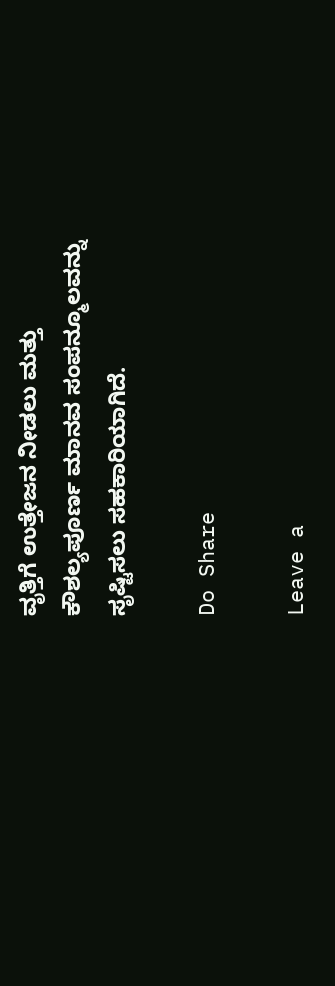ವೃತ್ತಿಗೆ ಉತ್ತೇಜನ ನೀಡಲು ಮತ್ತು ಕೌಶಲ್ಯಪೂರ್ಣ ಮಾನವ ಸಂಪನ್ಮೂಲವನ್ನು ಸೃಷ್ಟಿಸಲು ಸಹಕಾರಿಯಾಗಿದೆ.

Do Share

Leave a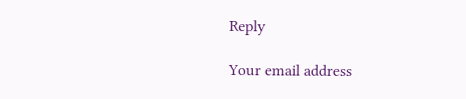Reply

Your email address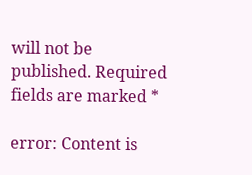will not be published. Required fields are marked *

error: Content is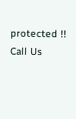protected !!
Call Us